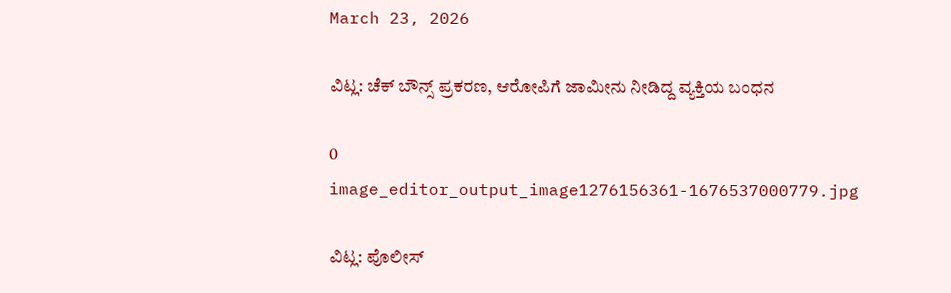March 23, 2026

ವಿಟ್ಲ: ಚೆಕ್ ಬೌನ್ಸ್ ಪ್ರಕರಣ, ಆರೋಪಿಗೆ ಜಾಮೀನು ನೀಡಿದ್ದ ವ್ಯಕ್ತಿಯ ಬಂಧನ

0
image_editor_output_image1276156361-1676537000779.jpg

ವಿಟ್ಲ: ಪೊಲೀಸ್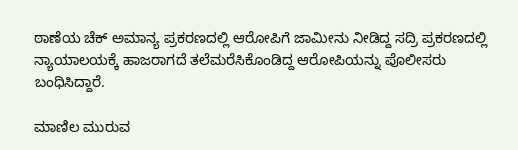ಠಾಣೆಯ ಚೆಕ್ ಅಮಾನ್ಯ ಪ್ರಕರಣದಲ್ಲಿ ಆರೋಪಿಗೆ ಜಾಮೀನು ನೀಡಿದ್ದ ಸದ್ರಿ ಪ್ರಕರಣದಲ್ಲಿ ನ್ಯಾಯಾಲಯಕ್ಕೆ ಹಾಜರಾಗದೆ ತಲೆಮರೆಸಿಕೊಂಡಿದ್ದ ಆರೋಪಿಯನ್ನು ಪೊಲೀಸರು ಬಂಧಿಸಿದ್ದಾರೆ.

ಮಾಣಿಲ ಮುರುವ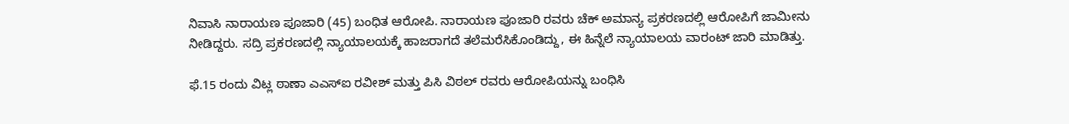ನಿವಾಸಿ ನಾರಾಯಣ ಪೂಜಾರಿ (45) ಬಂಧಿತ ಆರೋಪಿ. ನಾರಾಯಣ ಪೂಜಾರಿ ರವರು ಚೆಕ್ ಅಮಾನ್ಯ ಪ್ರಕರಣದಲ್ಲಿ ಆರೋಪಿಗೆ ಜಾಮೀನು ನೀಡಿದ್ದರು. ಸದ್ರಿ ಪ್ರಕರಣದಲ್ಲಿ ನ್ಯಾಯಾಲಯಕ್ಕೆ ಹಾಜರಾಗದೆ ತಲೆಮರೆಸಿಕೊಂಡಿದ್ದು, ಈ ಹಿನ್ನೆಲೆ ನ್ಯಾಯಾಲಯ ವಾರಂಟ್ ಜಾರಿ ಮಾಡಿತ್ತು.

ಫೆ.15 ರಂದು ವಿಟ್ಲ ಠಾಣಾ ಎಎಸ್ಐ ರವೀಶ್ ಮತ್ತು ಪಿಸಿ ವಿಠಲ್ ರವರು ಆರೋಪಿಯನ್ನು ಬಂಧಿಸಿ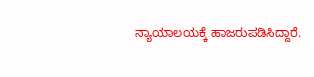ನ್ಯಾಯಾಲಯಕ್ಕೆ ಹಾಜರುಪಡಿಸಿದ್ದಾರೆ.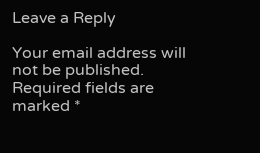Leave a Reply

Your email address will not be published. Required fields are marked *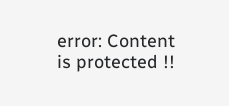error: Content is protected !!